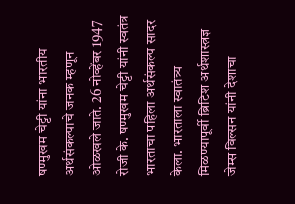षण्मुखम चेट्टी यांना भारतीय अर्थसंकल्पाचे जनक म्हणून ओळखले जाते. 26 नोव्हेंबर 1947 रोजी के. षण्मुखम चेट्टी यांनी स्वतंत्र भारताचा पहिला अर्थसंकल्प सादर केला. भारताला स्वातंत्र्य मिळण्यापूर्वी ब्रिटिश अर्थशास्त्रज्ञ जेम्स विल्सन यांनी देशाचा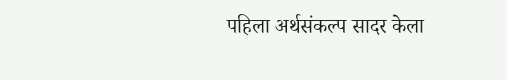पहिला अर्थसंकल्प सादर केला